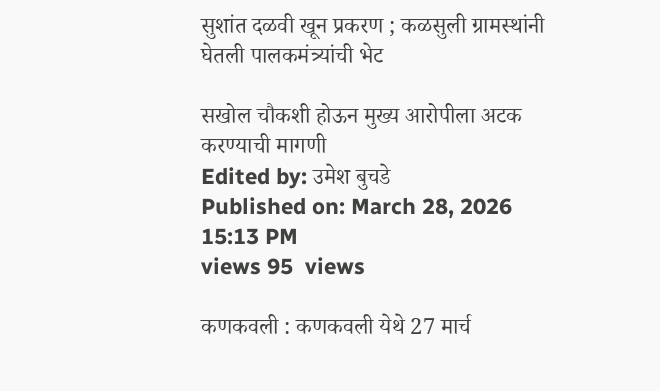सुशांत दळवी खून प्रकरण ; कळसुली ग्रामस्थांनी घेतली पालकमंत्र्यांची भेट

सखोल चौकशी होऊन मुख्य आरोपीला अटक करण्याची मागणी
Edited by: उमेश बुचडे
Published on: March 28, 2026 15:13 PM
views 95  views

कणकवली : कणकवली येथे 27 मार्च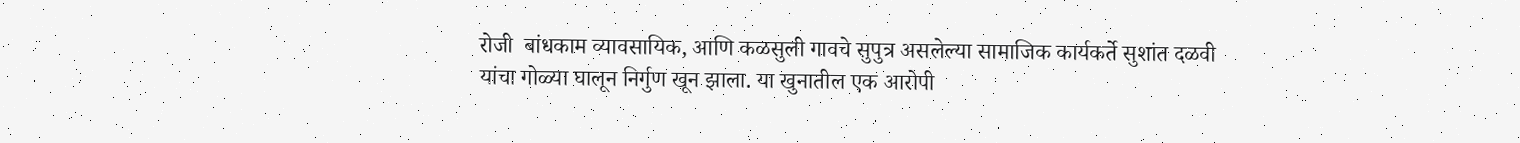रोजी  बांधकाम व्यावसायिक, आणि कळसुली गावचे सुपुत्र असलेल्या सामाजिक कार्यकर्ते सुशांत दळवी यांचा गोळ्या घालून निर्गुण खून झाला. या खुनातील एक आरोपी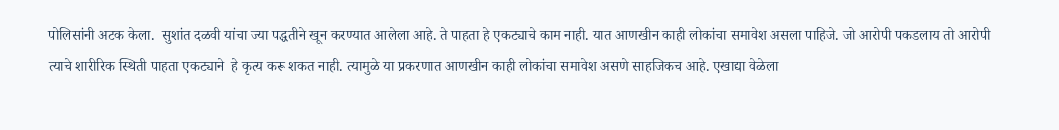पोलिसांनी अटक केला.  सुशांत दळवी यांचा ज्या पद्धतीने खून करण्यात आलेला आहे. ते पाहता हे एकट्याचे काम नाही. यात आणखीन काही लोकांचा समावेश असला पाहिजे. जो आरोपी पकडलाय तो आरोपी त्याचे शारीरिक स्थिती पाहता एकट्याने  हे कृत्य करू शकत नाही. त्यामुळे या प्रकरणात आणखीन काही लोकांचा समावेश असणे साहजिकच आहे. एखाद्या वेळेला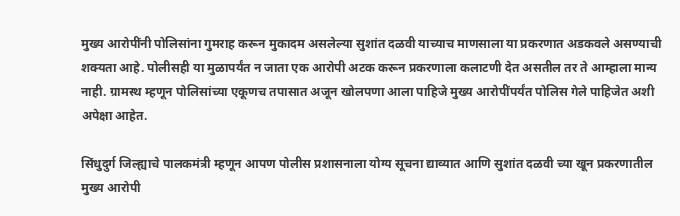मुख्य आरोपींनी पोलिसांना गुमराह करून मुकादम असलेल्या सुशांत दळवी याच्याच माणसाला या प्रकरणात अडकवले असण्याची शक्यता आहे. पोलीसही या मुळापर्यंत न जाता एक आरोपी अटक करून प्रकरणाला कलाटणी देत असतील तर ते आम्हाला मान्य नाही. ग्रामस्थ म्हणून पोलिसांच्या एकूणच तपासात अजून खोलपणा आला पाहिजे मुख्य आरोपींपर्यंत पोलिस गेले पाहिजेत अशी अपेक्षा आहेत.

सिंधुदुर्ग जिल्ह्याचे पालकमंत्री म्हणून आपण पोलीस प्रशासनाला योग्य सूचना द्याव्यात आणि सुशांत दळवी च्या खून प्रकरणातील मुख्य आरोपी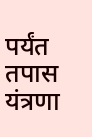पर्यंत तपास यंत्रणा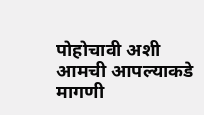पोहोचावी अशी आमची आपल्याकडे मागणी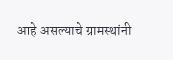आहे असल्याचे ग्रामस्थांनी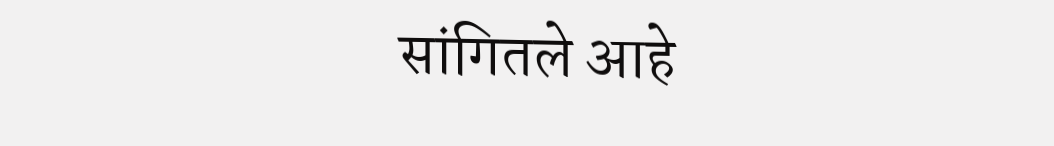सांगितले आहे